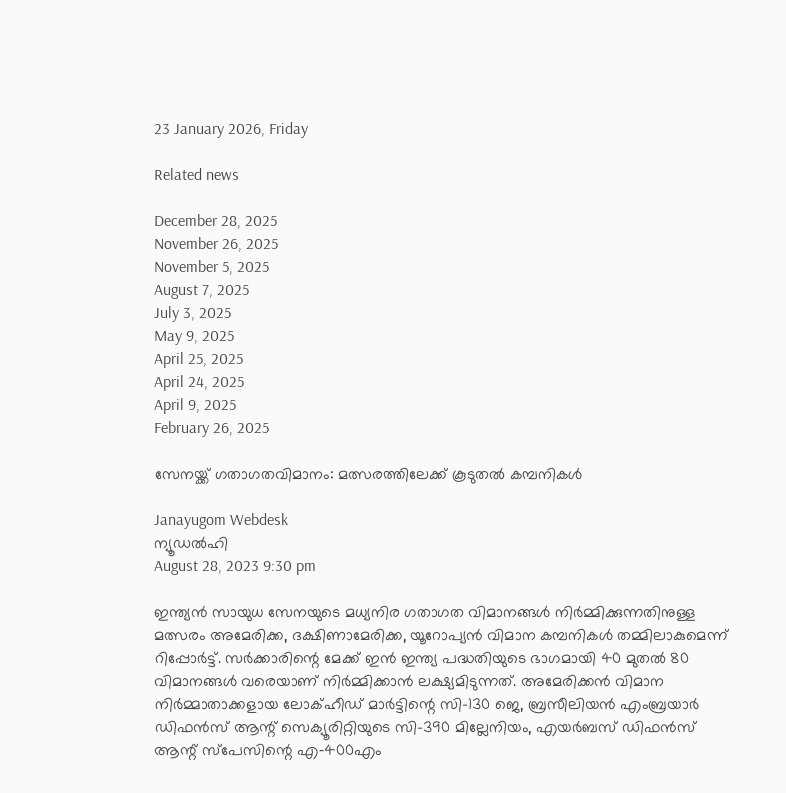23 January 2026, Friday

Related news

December 28, 2025
November 26, 2025
November 5, 2025
August 7, 2025
July 3, 2025
May 9, 2025
April 25, 2025
April 24, 2025
April 9, 2025
February 26, 2025

സേനയ്ക്ക് ഗതാഗതവിമാനം: മത്സരത്തിലേക്ക് കൂടുതല്‍ കമ്പനികള്‍

Janayugom Webdesk
ന്യൂഡല്‍ഹി
August 28, 2023 9:30 pm

ഇന്ത്യൻ സായുധ സേനയുടെ മധ്യനിര ഗതാഗത വിമാനങ്ങള്‍ നിര്‍മ്മിക്കുന്നതിനുള്ള മത്സരം അമേരിക്ക, ദക്ഷിണാമേരിക്ക, യൂറോപ്യൻ വിമാന കമ്പനികള്‍ തമ്മിലാകുമെന്ന് റിപ്പോര്‍ട്ട്. സര്‍ക്കാരിന്റെ മേക്ക് ഇൻ ഇന്ത്യ പദ്ധതിയുടെ ഭാഗമായി 40 മുതല്‍ 80 വിമാനങ്ങള്‍ വരെയാണ് നിര്‍മ്മിക്കാൻ ലക്ഷ്യമിടുന്നത്. അമേരിക്കൻ വിമാന നിര്‍മ്മാതാക്കളായ ലോക്ഹീഡ് മാര്‍ട്ടിന്റെ സി-130 ജെ, ബ്രസീലിയൻ എംബ്രയാര്‍ ഡിഫൻസ് ആന്റ് സെക്യൂരിറ്റിയുടെ സി-390 മില്ലേനിയം, എയര്‍ബസ് ഡിഫൻസ് ആന്റ് സ്പേസിന്റെ എ‑400എം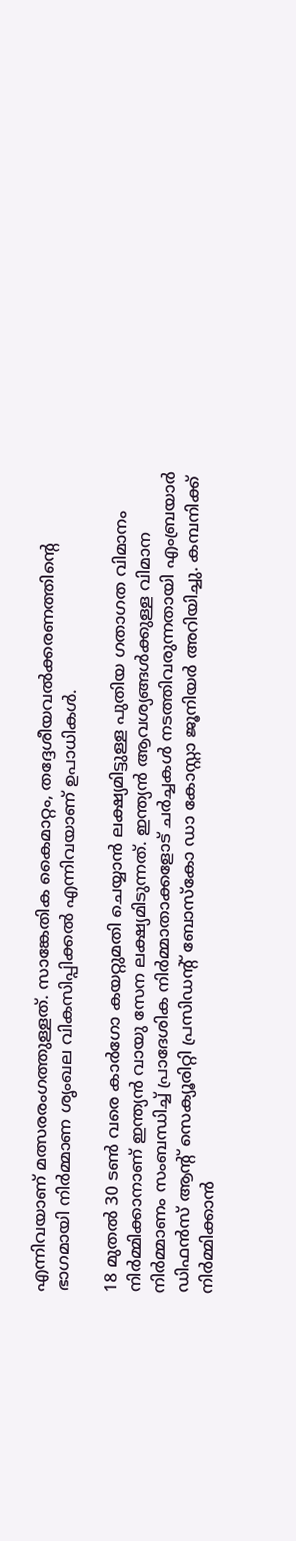എന്നിവയാണ് മത്സരരംഗത്തുള്ളത്. സാങ്കേതിക കൈമാറ്റം, തദ്ദേശീയവല്‍ക്കരണത്തിന്റെ ഭാഗമായി നിര്‍മ്മാണ ശൃംഖല വികസിപ്പിക്കല്‍ എന്നിവയാണ് ഉപാധികള്‍.

18 മുതല്‍ 30 ടണ്‍ വരെ കാര്‍ഗോ കയറ്റുമതി ചെയ്യാൻ ലക്ഷ്യമിട്ടുള്ള പുതിയ ഗതാഗത വിമാനം നിര്‍മ്മിക്കാനാണ് ഇന്ത്യൻ വായു സേന ലക്ഷ്യമിടുന്നത്. ഇന്ത്യൻ ആവശ്യങ്ങള്‍ക്കുള്ള വിമാന നിര്‍മ്മാണം സംബന്ധിച്ച് പ്രാദേശിക നിര്‍മ്മാതാക്കളോട് ചര്‍ച്ചകള്‍ നടത്തിവരുന്നതായി എംബ്രയാര്‍ ഡിഫൻസ് ആന്റ് സെക്യൂരിറ്റി പ്രസിഡന്റ് ബോസ്കോ ഡാ കോസ്റ്റാ ജൂനിയര്‍ അറിയിച്ചു. കമ്പനിക്ക് നിര്‍മ്മിക്കാൻ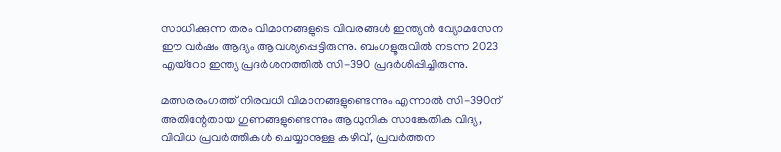സാധിക്കുന്ന തരം വിമാനങ്ങളുടെ വിവരങ്ങള്‍ ഇന്ത്യൻ വ്യോമസേന ഈ വര്‍ഷം ആദ്യം ആവശ്യപ്പെട്ടിരുന്നു. ബംഗളൂരുവില്‍ നടന്ന 2023 എയ്റോ ഇന്ത്യ പ്രദര്‍ശനത്തില്‍ സി-390 പ്രദര്‍ശിപ്പിച്ചിരുന്നു.

മത്സരരംഗത്ത് നിരവധി വിമാനങ്ങളുണ്ടെന്നും എന്നാല്‍ സി-390ന് അതിന്റേതായ ഗുണങ്ങളുണ്ടെന്നും ആധുനിക സാങ്കേതിക വിദ്യ, വിവിധ പ്രവര്‍ത്തികള്‍ ചെയ്യാനുള്ള കഴിവ്, പ്രവര്‍ത്തന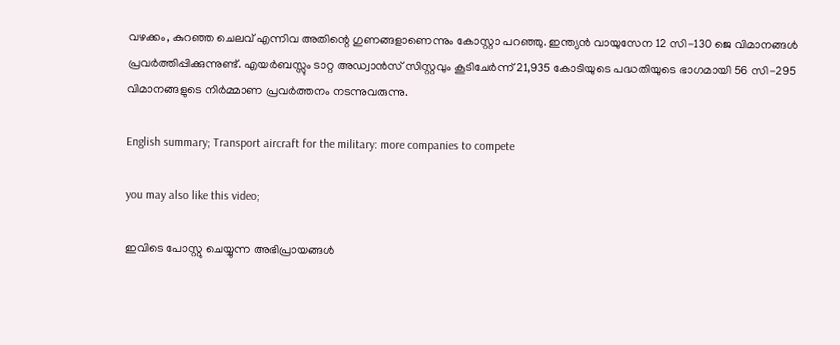വഴക്കം, കുറഞ്ഞ ചെലവ് എന്നിവ അതിന്റെ ഗുണങ്ങളാണെന്നും കോസ്റ്റാ പറഞ്ഞു. ഇന്ത്യൻ വായുസേന 12 സി-130 ജെ വിമാനങ്ങള്‍ പ്രവര്‍ത്തിപ്പിക്കുന്നുണ്ട്. എയര്‍ബസ്സും ടാറ്റ അഡ്വാൻസ് സിസ്റ്റവും കൂടിചേര്‍ന്ന് 21,935 കോടിയുടെ പദ്ധതിയുടെ ഭാഗമായി 56 സി-295 വിമാനങ്ങളുടെ നിര്‍മ്മാണ പ്രവര്‍ത്തനം നടന്നുവരുന്നു.

English summary; Transport aircraft for the military: more companies to compete

you may also like this video;

ഇവിടെ പോസ്റ്റു ചെയ്യുന്ന അഭിപ്രായങ്ങള്‍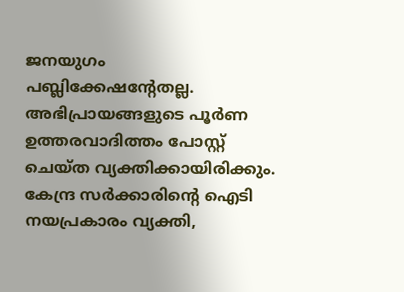ജനയുഗം പബ്ലിക്കേഷന്റേതല്ല. അഭിപ്രായങ്ങളുടെ പൂര്‍ണ ഉത്തരവാദിത്തം പോസ്റ്റ് ചെയ്ത വ്യക്തിക്കായിരിക്കും. കേന്ദ്ര സര്‍ക്കാരിന്റെ ഐടി നയപ്രകാരം വ്യക്തി,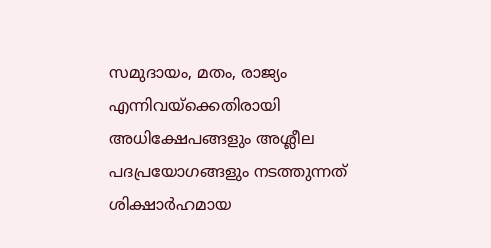സമുദായം, മതം, രാജ്യം എന്നിവയ്‌ക്കെതിരായി അധിക്ഷേപങ്ങളും അശ്ലീല പദപ്രയോഗങ്ങളും നടത്തുന്നത് ശിക്ഷാര്‍ഹമായ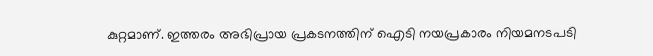കുറ്റമാണ്. ഇത്തരം അഭിപ്രായ പ്രകടനത്തിന് ഐടി നയപ്രകാരം നിയമനടപടി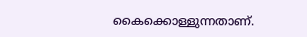കൈക്കൊള്ളുന്നതാണ്.